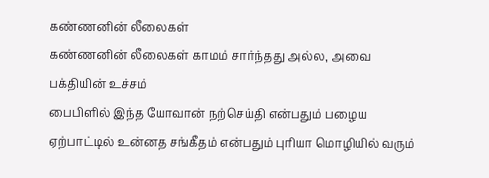கண்ணனின் லீலைகள்
கண்ணனின் லீலைகள் காமம் சார்ந்தது அல்ல, அவை பக்தியின் உச்சம்
பைபிளில் இந்த யோவான் நற்செய்தி என்பதும் பழைய ஏற்பாட்டில் உன்னத சங்கீதம் என்பதும் புரியா மொழியில் வரும்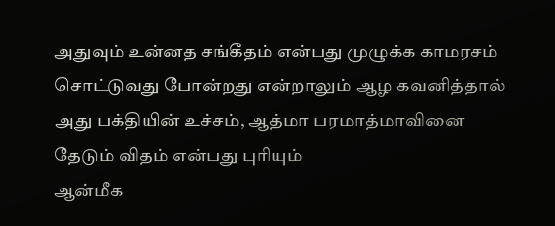அதுவும் உன்னத சங்கீதம் என்பது முழுக்க காமரசம் சொட்டுவது போன்றது என்றாலும் ஆழ கவனித்தால் அது பக்தியின் உச்சம், ஆத்மா பரமாத்மாவினை தேடும் விதம் என்பது புரியும்
ஆன்மீக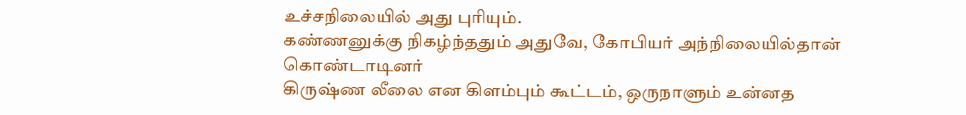உச்சநிலையில் அது புரியும்.
கண்ணனுக்கு நிகழ்ந்ததும் அதுவே, கோபியர் அந்நிலையில்தான் கொண்டாடினர்
கிருஷ்ண லீலை என கிளம்பும் கூட்டம், ஒருநாளும் உன்னத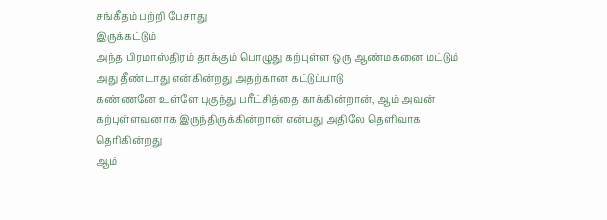சங்கீதம் பற்றி பேசாது
இருக்கட்டும்
அந்த பிரமாஸ்திரம் தாக்கும் பொழுது கற்புள்ள ஒரு ஆண்மகனை மட்டும் அது தீண்டாது என்கின்றது அதற்கான கட்டுப்பாடு
கண்ணனே உள்ளே புகுந்து பரீட்சித்தை காக்கின்றான், ஆம் அவன் கற்புள்ளவனாக இருந்திருக்கின்றான் என்பது அதிலே தெளிவாக தெரிகின்றது
ஆம்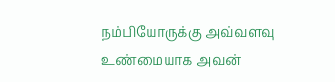நம்பியோருக்கு அவ்வளவு உண்மையாக அவன்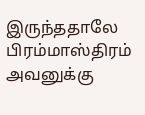இருந்ததாலே பிரம்மாஸ்திரம் அவனுக்கு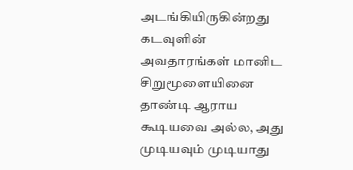அடங்கியிருகின்றது
கடவுளின் அவதாரங்கள் மானிட சிறுமூளையினை தாண்டி ஆராய கூடியவை அல்ல, அது முடியவும் முடியாது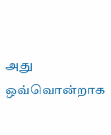அது ஒவ்வொன்றாக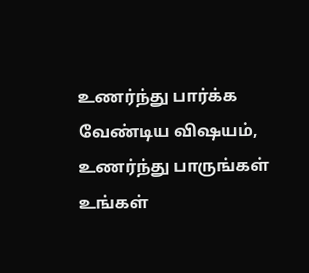உணர்ந்து பார்க்க வேண்டிய விஷயம்,
உணர்ந்து பாருங்கள் உங்கள்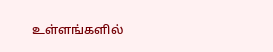உள்ளங்களில்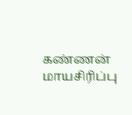கண்ணன் மாயசிரிப்பு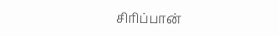சிரிப்பான்